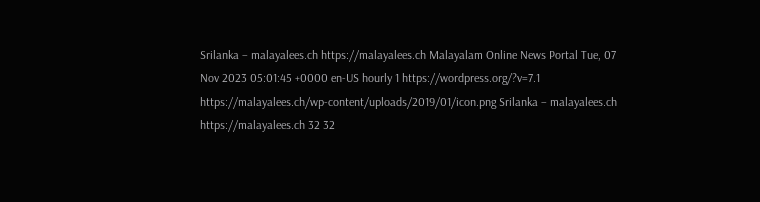Srilanka – malayalees.ch https://malayalees.ch Malayalam Online News Portal Tue, 07 Nov 2023 05:01:45 +0000 en-US hourly 1 https://wordpress.org/?v=7.1 https://malayalees.ch/wp-content/uploads/2019/01/icon.png Srilanka – malayalees.ch https://malayalees.ch 32 32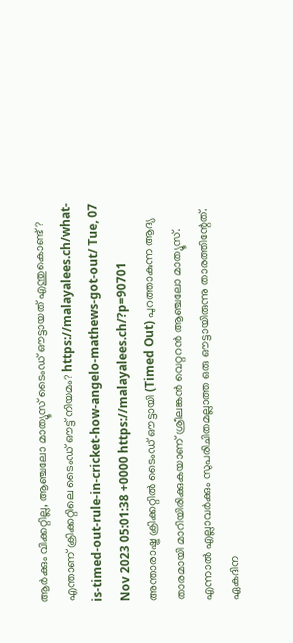ആർക്കും വിക്കറ്റില്ല, ആഞ്ചലോ മാത്യൂസ് ടൈംഡ് ഔട്ടായത് എന്തുകൊണ്ട്? എന്താണ് ക്രിക്കറ്റിലെ ടൈംഡ് ഔട്ട് നിയമം? https://malayalees.ch/what-is-timed-out-rule-in-cricket-how-angelo-mathews-got-out/ Tue, 07 Nov 2023 05:01:38 +0000 https://malayalees.ch/?p=90701 അന്താരാഷ്ട്ര ക്രിക്കറ്റിൽ ടൈംഡ് ഔട്ടായി (Timed Out) പുറത്താകുന്ന ആദ്യ താരമായി മാറിയിരിക്കുകയാണ് ശ്രീലങ്കൻ വെറ്ററൻ ആഞ്ചലോ മാത്യൂസ്. എന്നാൽ എല്ലാവർക്കും സുപരിചിതമല്ലാത്ത ഒരു ഔട്ടായിരുന്നു താരത്തിന്റേത്. ഏകദിന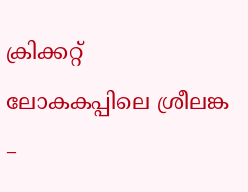ക്രിക്കറ്റ് ലോകകപ്പിലെ ശ്രീലങ്ക –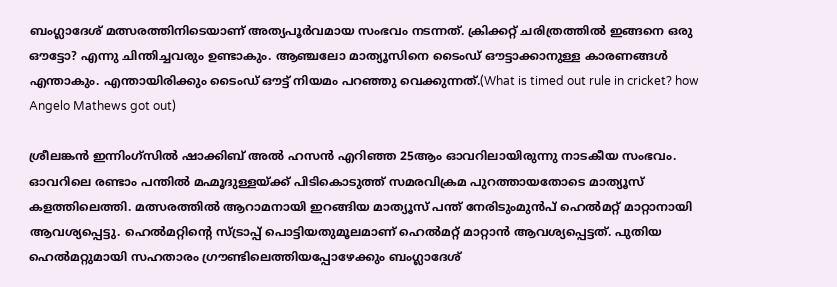ബംഗ്ലാദേശ് മത്സരത്തിനിടെയാണ് അത്യപൂർവമായ സംഭവം നടന്നത്. ക്രിക്കറ്റ് ചരിത്രത്തിൽ ഇങ്ങനെ ഒരു ഔട്ടോ? എന്നു ചിന്തിച്ചവരും ഉണ്ടാകും. ആഞ്ചലോ മാത്യൂസിനെ ‍ടൈംഡ് ഔട്ടാക്കാനുള്ള കാരണങ്ങൾ എന്താകും. എന്തായിരിക്കും ടൈംഡ് ഔട്ട് നിയമം പറഞ്ഞു വെക്കുന്നത്.(What is timed out rule in cricket? how Angelo Mathews got out)

ശ്രീലങ്കൻ ഇന്നിംഗ്സിൽ ഷാക്കിബ് അൽ ഹസൻ എറിഞ്ഞ 25ആം ഓവറിലായിരുന്നു നാടകീയ സംഭവം. ഓവറിലെ രണ്ടാം പന്തിൽ മഹ്മൂദുള്ളയ്ക്ക് പിടികൊടുത്ത് സമരവിക്രമ പുറത്തായതോടെ മാത്യൂസ് കളത്തിലെത്തി. മത്സരത്തിൽ ആറാമനായി ഇറങ്ങിയ മാത്യൂസ് പന്ത് നേരിടുംമുൻപ് ഹെൽമറ്റ് മാറ്റാനായി ആവശ്യപ്പെട്ടു. ഹെൽമറ്റിന്റെ സ്ട്രാപ്പ് പൊട്ടിയതുമൂലമാണ് ഹെൽമറ്റ് മാറ്റാൻ ആവശ്യപ്പെട്ടത്. പുതിയ ഹെൽമറ്റുമായി സഹതാരം ഗ്രൗണ്ടിലെത്തിയപ്പോഴേക്കും ബംഗ്ലാദേശ്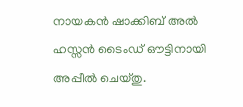നായകൻ ഷാക്കിബ് അൽ ഹസ്സൻ ടൈംഡ് ഔട്ടിനായി അപ്പീൽ ചെയ്തു.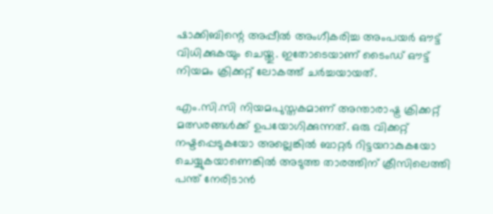ഷാക്കിബിന്റെ അപ്പീൽ അംഗീകരിച്ച അംപയർ ഔട്ട് വിധിക്കുകയും ചെയ്തു. ഇതോടെയാണ് ടൈംഡ് ഔട്ട് നിയമം ക്രിക്കറ്റ് ലോകത്ത് ചർച്ചയായത്.

എം.സി.സി നിയമപുസ്തകമാണ് അന്താരാഷ്ട്ര ക്രിക്കറ്റ് മത്സരങ്ങൾക്ക് ഉപയോഗിക്കുന്നത്. ഒരു വിക്കറ്റ് നഷ്ടപ്പെടുകയോ അല്ലെങ്കിൽ ബാറ്റർ റിട്ടയറാകുകയോ ചെയ്യുകയാണെങ്കിൽ അടുത്ത താരത്തിന് ക്രീസിലെത്തി പന്ത് നേരിടാൻ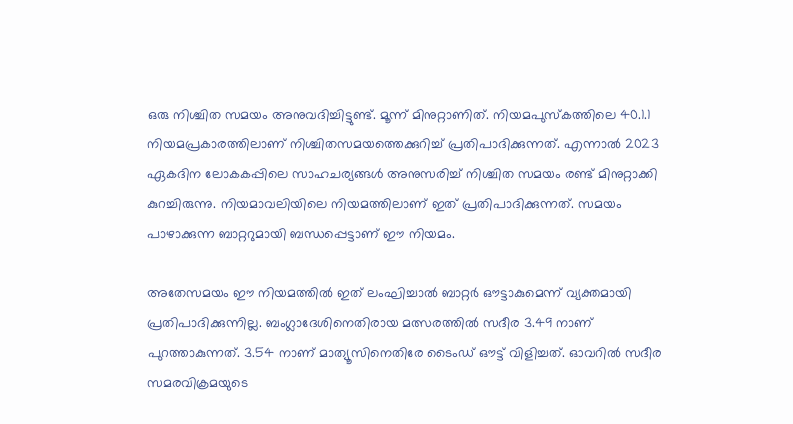ഒരു നിശ്ചിത സമയം അനുവദിച്ചിട്ടുണ്ട്. മൂന്ന് മിനുറ്റാണിത്. നിയമപുസ്കത്തിലെ 40.1.1 നിയമപ്രകാരത്തിലാണ് നിശ്ചിതസമയത്തെക്കുറിച്ച് പ്രതിപാദിക്കുന്നത്. എന്നാൽ 2023 ഏകദിന ലോകകപ്പിലെ സാഹചര്യങ്ങൾ അനുസരിച്ച് നിശ്ചിത സമയം രണ്ട് മിനുറ്റാക്കി കുറച്ചിരുന്നു. നിയമാവലിയിലെ നിയമത്തിലാണ് ഇത് പ്രതിപാദിക്കുന്നത്. സമയം പാഴാക്കുന്ന ബാറ്ററുമായി ബന്ധപ്പെട്ടാണ് ഈ നിയമം.

അതേസമയം ഈ നിയമത്തിൽ ഇത് ലംഘിച്ചാൽ ബാറ്റർ ഔട്ടാകുമെന്ന് വ്യക്തമായി പ്രതിപാദിക്കുന്നില്ല. ബംഗ്ലാദേശിനെതിരായ മത്സരത്തിൽ സദീര 3.49 നാണ് പുറത്താകുന്നത്. 3.54 നാണ് മാത്യൂസിനെതിരേ ടൈംഡ് ഔട്ട് വിളിച്ചത്. ഓവറിൽ സദീര സമരവിക്രമയുടെ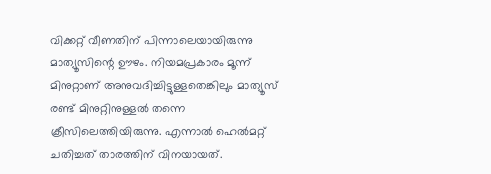വിക്കറ്റ് വീണതിന് പിന്നാലെയായിരുന്നു മാത്യൂസിന്റെ ഊഴം. നിയമപ്രകാരം മൂന്ന് മിനുറ്റാണ് അനുവദിച്ചിട്ടുള്ളതെങ്കിലും മാത്യൂസ് രണ്ട് മിനുറ്റിനുള്ളൽ തന്നെ ക്രീസിലെത്തിയിരുന്നു. എന്നാൽ ഹെൽമറ്റ് ചതിച്ചത് താരത്തിന് വിനയായത്.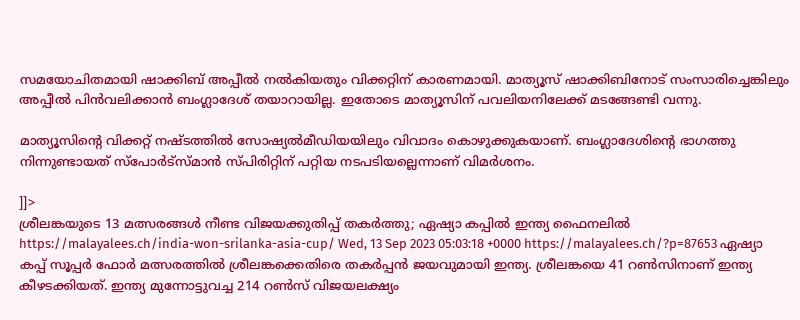സമയോചിതമായി ഷാക്കിബ് അപ്പീൽ നൽകിയതും വിക്കറ്റിന് കാരണമായി. മാത്യൂസ് ഷാക്കിബിനോട് സംസാരിച്ചെങ്കിലും അപ്പീൽ പിൻവലിക്കാൻ ബംഗ്ലാദേശ് തയാറായില്ല. ഇതോടെ മാത്യൂസിന് പവലിയനിലേക്ക് മടങ്ങേണ്ടി വന്നു.

മാത്യൂസിന്റെ വിക്കറ്റ് നഷ്ടത്തിൽ സോഷ്യൽമീഡിയയിലും വിവാദം കൊഴുക്കുകയാണ്. ബംഗ്ലാദേശിന്റെ ഭാഗത്തു നിന്നുണ്ടായത് സ്‌പോർട്‌സ്മാൻ സ്പിരിറ്റിന് പറ്റിയ നടപടിയല്ലെന്നാണ് വിമർശനം.

]]>
ശ്രീലങ്കയുടെ 13 മത്സരങ്ങൾ നീണ്ട വിജയക്കുതിപ്പ് തകർത്തു; ഏഷ്യാ കപ്പിൽ ഇന്ത്യ ഫൈനലിൽ https://malayalees.ch/india-won-srilanka-asia-cup/ Wed, 13 Sep 2023 05:03:18 +0000 https://malayalees.ch/?p=87653 ഏഷ്യാ കപ്പ് സൂപ്പർ ഫോർ മത്സരത്തിൽ ശ്രീലങ്കക്കെതിരെ തകർപ്പൻ ജയവുമായി ഇന്ത്യ. ശ്രീലങ്കയെ 41 റൺസിനാണ് ഇന്ത്യ കീഴടക്കിയത്. ഇന്ത്യ മുന്നോട്ടുവച്ച 214 റൺസ് വിജയലക്ഷ്യം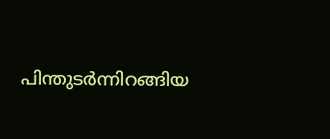പിന്തുടർന്നിറങ്ങിയ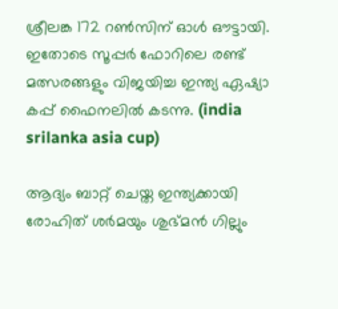ശ്രീലങ്ക 172 റൺസിന് ഓൾ ഔട്ടായി. ഇതോടെ സൂപ്പർ ഫോറിലെ രണ്ട് മത്സരങ്ങളും വിജയിച്ച ഇന്ത്യ ഏഷ്യാ കപ്പ് ഫൈനലിൽ കടന്നു. (india srilanka asia cup)

ആദ്യം ബാറ്റ് ചെയ്ത ഇന്ത്യക്കായി രോഹിത് ശർമയും ശുഭ്മൻ ഗില്ലും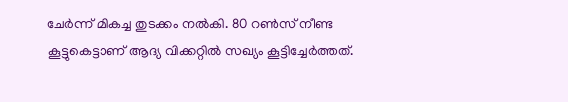ചേർന്ന് മികച്ച തുടക്കം നൽകി. 80 റൺസ് നീണ്ട കൂട്ടുകെട്ടാണ് ആദ്യ വിക്കറ്റിൽ സഖ്യം കൂട്ടിച്ചേർത്തത്.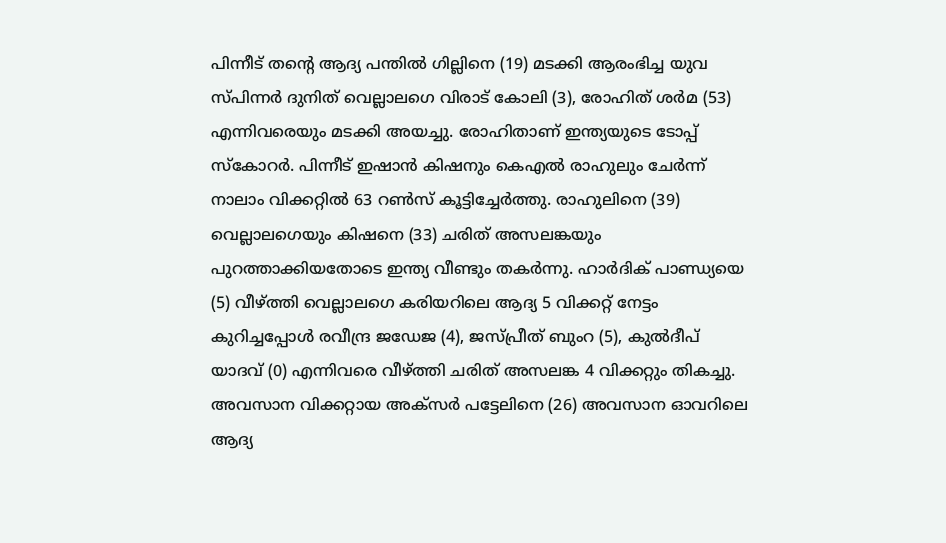പിന്നീട് തൻ്റെ ആദ്യ പന്തിൽ ഗില്ലിനെ (19) മടക്കി ആരംഭിച്ച യുവ സ്പിന്നർ ദുനിത് വെല്ലാലഗെ വിരാട് കോലി (3), രോഹിത് ശർമ (53) എന്നിവരെയും മടക്കി അയച്ചു. രോഹിതാണ് ഇന്ത്യയുടെ ടോപ്പ് സ്കോറർ. പിന്നീട് ഇഷാൻ കിഷനും കെഎൽ രാഹുലും ചേർന്ന് നാലാം വിക്കറ്റിൽ 63 റൺസ് കൂട്ടിച്ചേർത്തു. രാഹുലിനെ (39) വെല്ലാലഗെയും കിഷനെ (33) ചരിത് അസലങ്കയും പുറത്താക്കിയതോടെ ഇന്ത്യ വീണ്ടും തകർന്നു. ഹാർദിക് പാണ്ഡ്യയെ (5) വീഴ്ത്തി വെല്ലാലഗെ കരിയറിലെ ആദ്യ 5 വിക്കറ്റ് നേട്ടം കുറിച്ചപ്പോൾ രവീന്ദ്ര ജഡേജ (4), ജസ്പ്രീത് ബുംറ (5), കുൽദീപ് യാദവ് (0) എന്നിവരെ വീഴ്ത്തി ചരിത് അസലങ്ക 4 വിക്കറ്റും തികച്ചു. അവസാന വിക്കറ്റായ അക്സർ പട്ടേലിനെ (26) അവസാന ഓവറിലെ ആദ്യ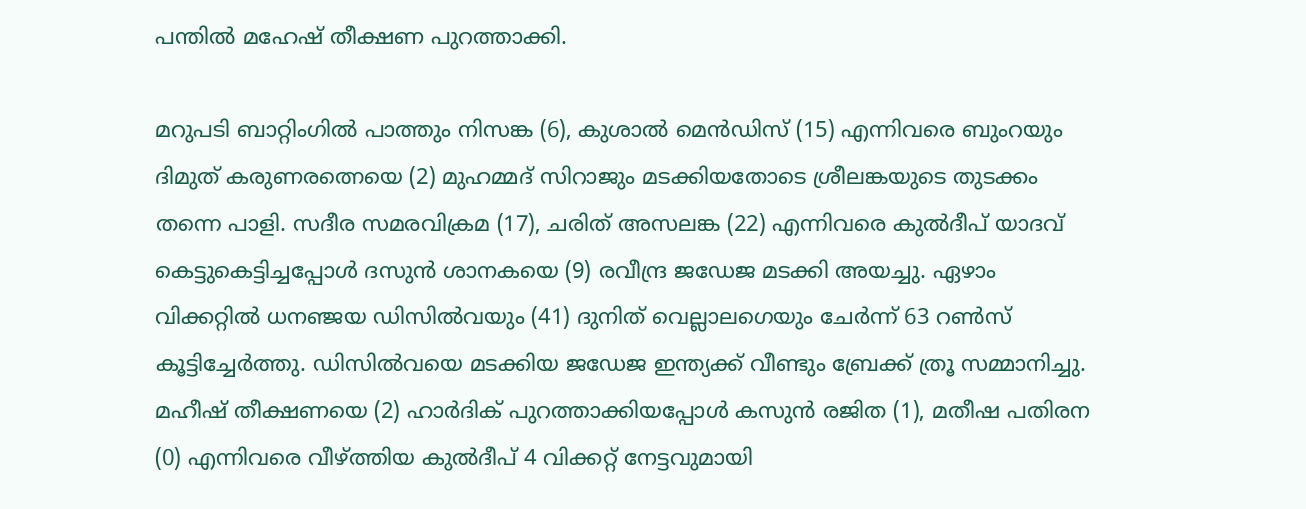പന്തിൽ മഹേഷ് തീക്ഷണ പുറത്താക്കി.

മറുപടി ബാറ്റിംഗിൽ പാത്തും നിസങ്ക (6), കുശാൽ മെൻഡിസ് (15) എന്നിവരെ ബുംറയും ദിമുത് കരുണരത്നെയെ (2) മുഹമ്മദ് സിറാജും മടക്കിയതോടെ ശ്രീലങ്കയുടെ തുടക്കം തന്നെ പാളി. സദീര സമരവിക്രമ (17), ചരിത് അസലങ്ക (22) എന്നിവരെ കുൽദീപ് യാദവ് കെട്ടുകെട്ടിച്ചപ്പോൾ ദസുൻ ശാനകയെ (9) രവീന്ദ്ര ജഡേജ മടക്കി അയച്ചു. ഏഴാം വിക്കറ്റിൽ ധനഞ്ജയ ഡിസിൽവയും (41) ദുനിത് വെല്ലാലഗെയും ചേർന്ന് 63 റൺസ് കൂട്ടിച്ചേർത്തു. ഡിസിൽവയെ മടക്കിയ ജഡേജ ഇന്ത്യക്ക് വീണ്ടും ബ്രേക്ക് ത്രൂ സമ്മാനിച്ചു. മഹീഷ് തീക്ഷണയെ (2) ഹാർദിക് പുറത്താക്കിയപ്പോൾ കസുൻ രജിത (1), മതീഷ പതിരന (0) എന്നിവരെ വീഴ്ത്തിയ കുൽദീപ് 4 വിക്കറ്റ് നേട്ടവുമായി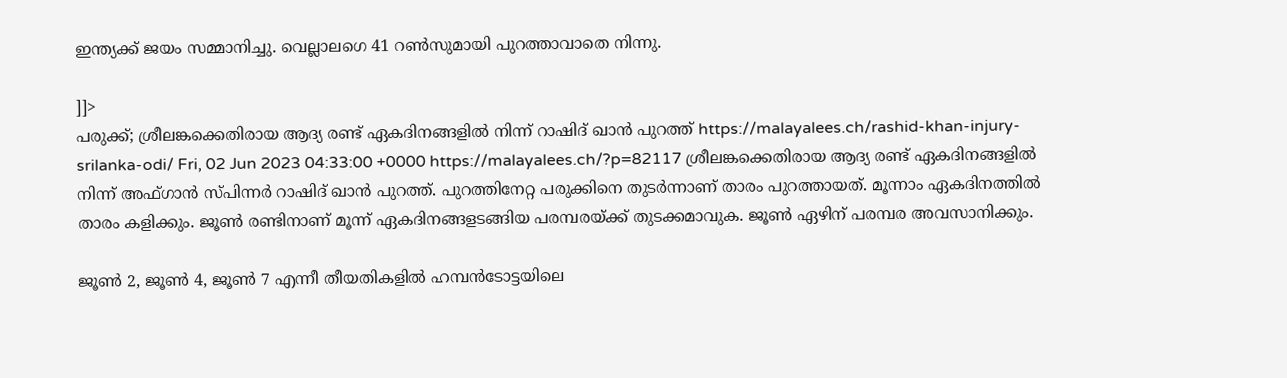ഇന്ത്യക്ക് ജയം സമ്മാനിച്ചു. വെല്ലാലഗെ 41 റൺസുമായി പുറത്താവാതെ നിന്നു.

]]>
പരുക്ക്; ശ്രീലങ്കക്കെതിരായ ആദ്യ രണ്ട് ഏകദിനങ്ങളിൽ നിന്ന് റാഷിദ് ഖാൻ പുറത്ത് https://malayalees.ch/rashid-khan-injury-srilanka-odi/ Fri, 02 Jun 2023 04:33:00 +0000 https://malayalees.ch/?p=82117 ശ്രീലങ്കക്കെതിരായ ആദ്യ രണ്ട് ഏകദിനങ്ങളിൽ നിന്ന് അഫ്ഗാൻ സ്പിന്നർ റാഷിദ് ഖാൻ പുറത്ത്. പുറത്തിനേറ്റ പരുക്കിനെ തുടർന്നാണ് താരം പുറത്തായത്. മൂന്നാം ഏകദിനത്തിൽ താരം കളിക്കും. ജൂൺ രണ്ടിനാണ് മൂന്ന് ഏകദിനങ്ങളടങ്ങിയ പരമ്പരയ്ക്ക് തുടക്കമാവുക. ജൂൺ ഏഴിന് പരമ്പര അവസാനിക്കും.

ജൂൺ 2, ജൂൺ 4, ജൂൺ 7 എന്നീ തീയതികളിൽ ഹമ്പൻടോട്ടയിലെ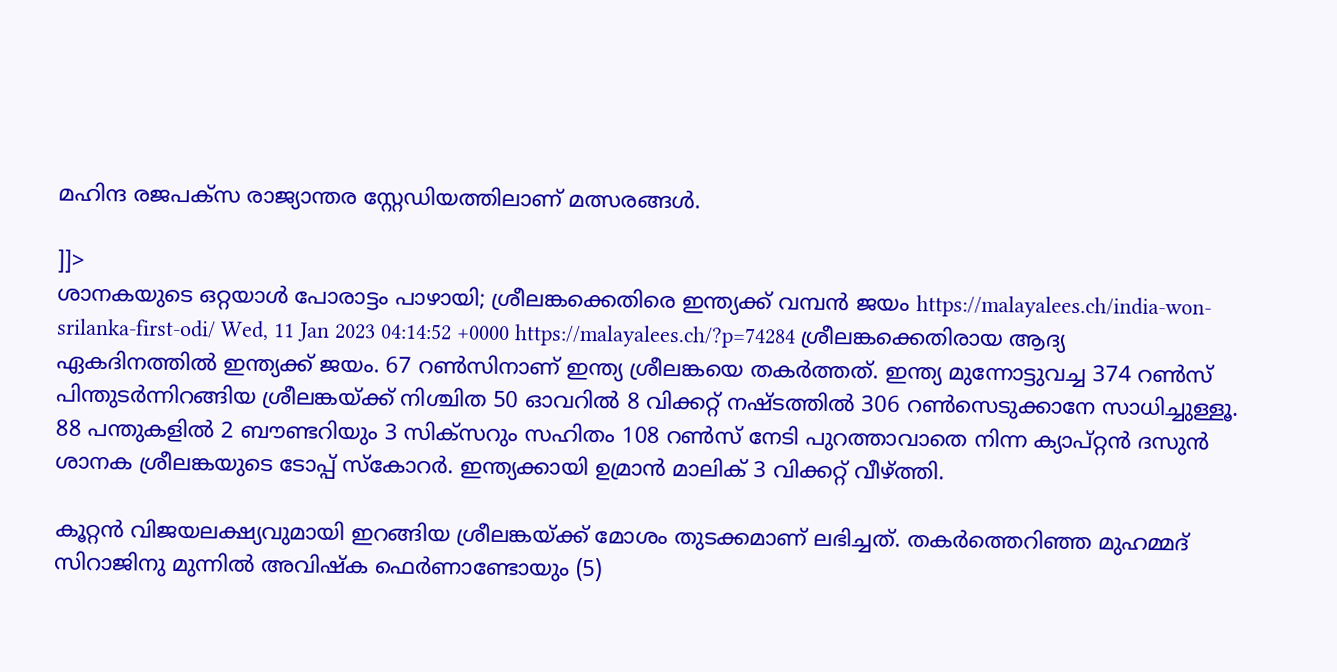മഹിന്ദ രജപക്സ രാജ്യാന്തര സ്റ്റേഡിയത്തിലാണ് മത്സരങ്ങൾ.

]]>
ശാനകയുടെ ഒറ്റയാൾ പോരാട്ടം പാഴായി; ശ്രീലങ്കക്കെതിരെ ഇന്ത്യക്ക് വമ്പൻ ജയം https://malayalees.ch/india-won-srilanka-first-odi/ Wed, 11 Jan 2023 04:14:52 +0000 https://malayalees.ch/?p=74284 ശ്രീലങ്കക്കെതിരായ ആദ്യ ഏകദിനത്തിൽ ഇന്ത്യക്ക് ജയം. 67 റൺസിനാണ് ഇന്ത്യ ശ്രീലങ്കയെ തകർത്തത്. ഇന്ത്യ മുന്നോട്ടുവച്ച 374 റൺസ് പിന്തുടർന്നിറങ്ങിയ ശ്രീലങ്കയ്ക്ക് നിശ്ചിത 50 ഓവറിൽ 8 വിക്കറ്റ് നഷ്ടത്തിൽ 306 റൺസെടുക്കാനേ സാധിച്ചുള്ളൂ. 88 പന്തുകളിൽ 2 ബൗണ്ടറിയും 3 സിക്സറും സഹിതം 108 റൺസ് നേടി പുറത്താവാതെ നിന്ന ക്യാപ്റ്റൻ ദസുൻ ശാനക ശ്രീലങ്കയുടെ ടോപ്പ് സ്കോറർ. ഇന്ത്യക്കായി ഉമ്രാൻ മാലിക് 3 വിക്കറ്റ് വീഴ്ത്തി.

കൂറ്റൻ വിജയലക്ഷ്യവുമായി ഇറങ്ങിയ ശ്രീലങ്കയ്ക്ക് മോശം തുടക്കമാണ് ലഭിച്ചത്. തകർത്തെറിഞ്ഞ മുഹമ്മദ് സിറാജിനു മുന്നിൽ അവിഷ്ക ഫെർണാണ്ടോയും (5)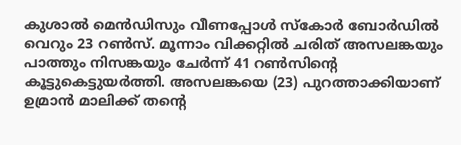കുശാൽ മെൻഡിസും വീണപ്പോൾ സ്കോർ ബോർഡിൽ വെറും 23 റൺസ്. മൂന്നാം വിക്കറ്റിൽ ചരിത് അസലങ്കയും പാത്തും നിസങ്കയും ചേർന്ന് 41 റൺസിൻ്റെ കൂട്ടുകെട്ടുയർത്തി. അസലങ്കയെ (23) പുറത്താക്കിയാണ് ഉമ്രാൻ മാലിക്ക് തൻ്റെ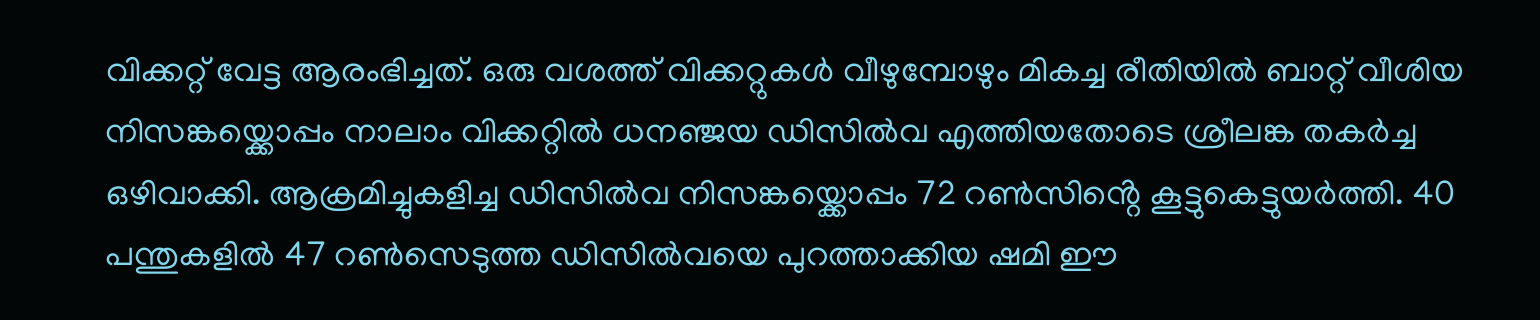വിക്കറ്റ് വേട്ട ആരംഭിച്ചത്. ഒരു വശത്ത് വിക്കറ്റുകൾ വീഴുമ്പോഴും മികച്ച രീതിയിൽ ബാറ്റ് വീശിയ നിസങ്കയ്ക്കൊപ്പം നാലാം വിക്കറ്റിൽ ധനഞ്ജയ ഡിസിൽവ എത്തിയതോടെ ശ്രീലങ്ക തകർച്ച ഒഴിവാക്കി. ആക്രമിച്ചുകളിച്ച ഡിസിൽവ നിസങ്കയ്ക്കൊപ്പം 72 റൺസിൻ്റെ കൂട്ടുകെട്ടുയർത്തി. 40 പന്തുകളിൽ 47 റൺസെടുത്ത ഡിസിൽവയെ പുറത്താക്കിയ ഷമി ഈ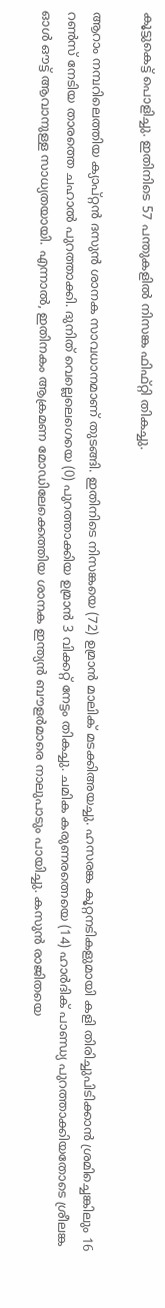കൂട്ടുകെട്ട് പൊളിച്ചു. ഇതിനിടെ 57 പന്തുകളിൽ നിസങ്ക ഫിഫ്റ്റി തികച്ചു.

ആറാം നമ്പറിലെത്തിയ ക്യാപ്റ്റൻ ദസുൻ ശാനക സാവധാനമാണ് തുടങ്ങി. ഇതിനിടെ നിസങ്കയെ (72) ഉമ്രാൻ മാലിക് മടക്കിഅയച്ചു. ഹസരങ്ക കൂറ്റനടികളുമായി കളി തിരിച്ചുപിടിക്കാൻ ശ്രമിച്ചെങ്കിലും 16 റൺസ് നേടിയ താരത്തെ ചഹാൽ പുറത്താക്കി. ദുനിത് വെല്ലെലെഗെയെ (0) പുറത്താക്കിയ ഉമ്രാൻ 3 വിക്കറ്റ് നേട്ടം തികച്ചു. ചമിക കരുണരത്നെയെ (14) ഹാർദിക് പാണ്ഡ്യ പുറത്താക്കിയതോടെ ശ്രീലങ്ക ഓൾ ഔട്ട് ആവാനുള്ള സാധ്യതയായി. എന്നാൽ, ഇതിനകം ആക്രമണ മോഡിലേക്കെത്തിയ ശാനക ഇന്ത്യൻ ബൗളർമാരെ നാലുപാടും പായിച്ചു. കസുൻ രാജിതയെ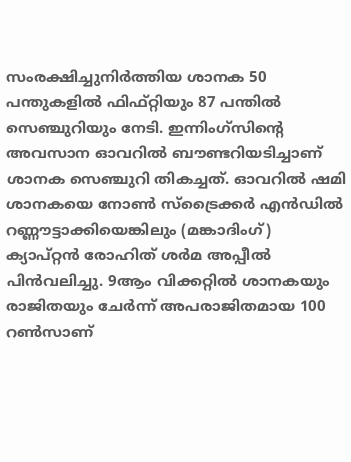സംരക്ഷിച്ചുനിർത്തിയ ശാനക 50 പന്തുകളിൽ ഫിഫ്റ്റിയും 87 പന്തിൽ സെഞ്ചുറിയും നേടി. ഇന്നിംഗ്സിൻ്റെ അവസാന ഓവറിൽ ബൗണ്ടറിയടിച്ചാണ് ശാനക സെഞ്ചുറി തികച്ചത്. ഓവറിൽ ഷമി ശാനകയെ നോൺ സ്ട്രൈക്കർ എൻഡിൽ റണ്ണൗട്ടാക്കിയെങ്കിലും (മങ്കാദിംഗ്) ക്യാപ്റ്റൻ രോഹിത് ശർമ അപ്പീൽ പിൻവലിച്ചു. 9ആം വിക്കറ്റിൽ ശാനകയും രാജിതയും ചേർന്ന് അപരാജിതമായ 100 റൺസാണ്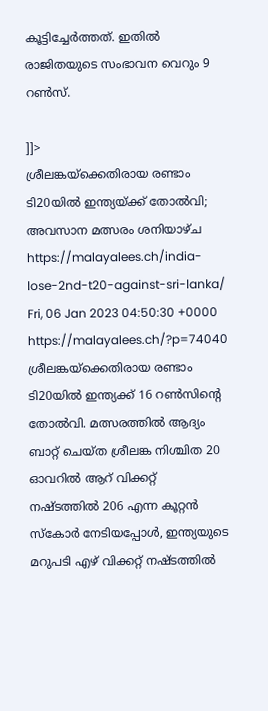കൂട്ടിച്ചേർത്തത്. ഇതിൽ രാജിതയുടെ സംഭാവന വെറും 9 റൺസ്.

]]>
ശ്രീലങ്കയ്ക്കെതിരായ രണ്ടാം ടി20യിൽ ഇന്ത്യയ്ക്ക് തോൽവി; അവസാന മത്സരം ശനിയാഴ്ച https://malayalees.ch/india-lose-2nd-t20-against-sri-lanka/ Fri, 06 Jan 2023 04:50:30 +0000 https://malayalees.ch/?p=74040 ശ്രീലങ്കയ്ക്കെതിരായ രണ്ടാം ടി20യിൽ ഇന്ത്യക്ക് 16 റൺസിന്റെ തോൽവി. മത്സരത്തിൽ ആദ്യം ബാറ്റ് ചെയ്ത ശ്രീലങ്ക നിശ്ചിത 20 ഓവറിൽ ആറ് വിക്കറ്റ് നഷ്ടത്തിൽ 206 എന്ന കൂറ്റൻ സ്കോർ നേടിയപ്പോൾ, ഇന്ത്യയുടെ മറുപടി എഴ് വിക്കറ്റ് നഷ്ടത്തിൽ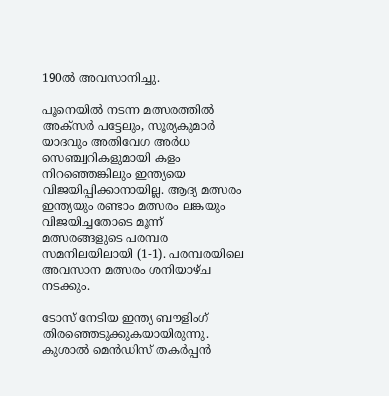190ൽ അവസാനിച്ചു.

പൂനെയിൽ നടന്ന മത്സരത്തിൽ അക്സർ പട്ടേലും, സൂര്യകുമാർ യാദവും അതിവേഗ അർധ സെഞ്ച്വറികളുമായി കളം നിറഞ്ഞെങ്കിലും ഇന്ത്യയെ വിജയിപ്പിക്കാനായില്ല. ആദ്യ മത്സരം ഇന്ത്യയും രണ്ടാം മത്സരം ലങ്കയും വിജയിച്ചതോടെ മൂന്ന് മത്സരങ്ങളുടെ പരമ്പര സമനിലയിലായി (1-1). പരമ്പരയിലെ അവസാന മത്സരം ശനിയാഴ്ച നടക്കും.

ടോസ് നേടിയ ഇന്ത്യ ബൗളിംഗ് തിരഞ്ഞെടുക്കുകയായിരുന്നു. കുശാൽ മെൻഡിസ് തകർപ്പൻ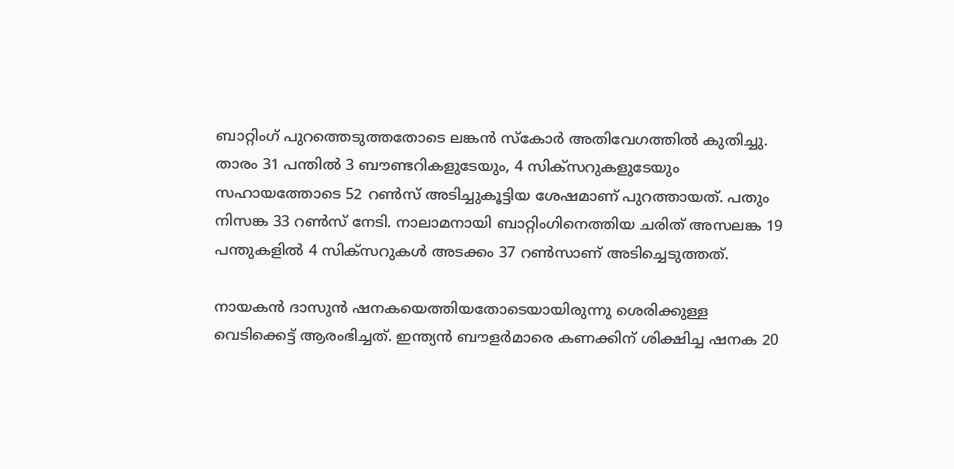ബാറ്റിംഗ് പുറത്തെടുത്തതോടെ ലങ്കൻ സ്കോർ അതിവേഗത്തിൽ കുതിച്ചു. താരം 31 പന്തിൽ 3 ബൗണ്ടറികളുടേയും, 4 സിക്സറുകളുടേയും സഹായത്തോടെ 52 റൺസ് അടിച്ചുകൂട്ടിയ ശേഷമാണ് പുറത്തായത്. പതും നിസങ്ക 33 റൺസ് നേടി‌. നാലാമനായി ബാറ്റിംഗിനെത്തിയ ചരിത് അസലങ്ക 19 പന്തുകളിൽ 4 സിക്സറുകൾ അടക്കം 37 റൺസാണ് അടിച്ചെടുത്തത്.

നായകൻ ദാസുൻ ഷനകയെത്തിയതോടെയായിരുന്നു ശെരിക്കുള്ള വെടിക്കെട്ട് ആരംഭിച്ചത്. ഇന്ത്യൻ ബൗളർമാരെ കണക്കിന് ശിക്ഷിച്ച ഷനക 20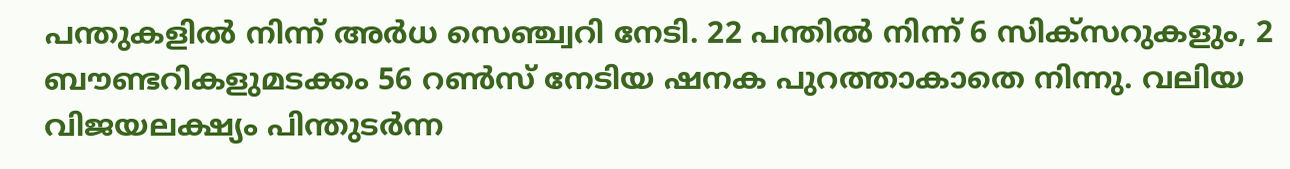പന്തുകളിൽ നിന്ന് അർധ സെഞ്ച്വറി നേടി. 22 പന്തിൽ നിന്ന് 6 സിക്സറുകളും, 2 ബൗണ്ടറികളുമടക്കം 56 റൺസ് നേടിയ ഷനക പുറത്താകാതെ നിന്നു. വലിയ വിജയലക്ഷ്യം പിന്തുടർന്ന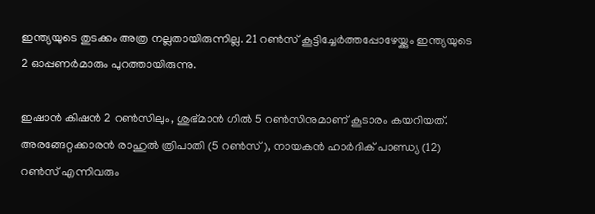ഇന്ത്യയുടെ തുടക്കം അത്ര നല്ലതായിരുന്നില്ല. 21 റൺസ് കൂട്ടിച്ചേർത്തപ്പോഴേയ്ക്കും ഇന്ത്യയുടെ 2 ഓപ്പണർമാരും പുറത്തായിരുന്നു.

ഇഷാൻ കിഷൻ 2 റൺസിലും, ശുഭ്മാൻ ഗിൽ 5 റൺസിനുമാണ് കൂടാരം കയറിയത്. അരങ്ങേറ്റക്കാരൻ രാഹുൽ ത്രിപാതി (5 റൺസ്), നായകൻ ഹാർദിക് പാണ്ഡ്യ (12) റൺസ് എന്നിവരും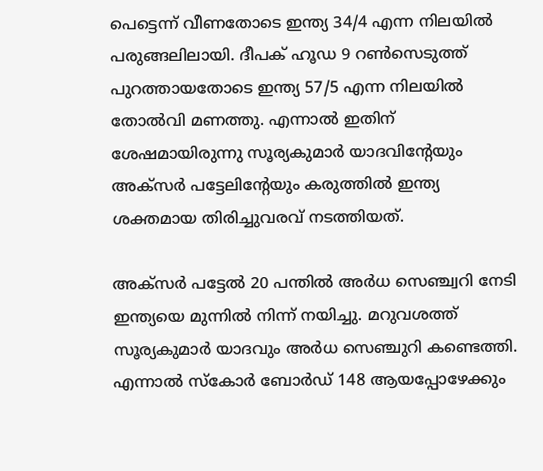പെട്ടെന്ന് വീണതോടെ ഇന്ത്യ 34/4 എന്ന നിലയിൽ പരുങ്ങലിലായി. ദീപക് ഹൂഡ 9 റൺസെടുത്ത് പുറത്തായതോടെ ഇന്ത്യ 57/5 എന്ന നിലയിൽ തോൽവി മണത്തു. എന്നാൽ ഇതിന് ശേഷമായിരുന്നു സൂര്യകുമാർ യാദവിന്റേയും അക്സർ പട്ടേലിന്റേയും കരുത്തിൽ ഇന്ത്യ ശക്തമായ തിരിച്ചുവരവ് നടത്തിയത്.

അക്സർ പട്ടേൽ 20 പന്തിൽ അർധ സെഞ്ച്വറി നേടി ഇന്ത്യയെ മുന്നിൽ നിന്ന് നയിച്ചു. മറുവശത്ത് സൂര്യകുമാർ യാദവും അർധ സെഞ്ചുറി കണ്ടെത്തി‌. എന്നാൽ സ്കോർ ബോർഡ് 148 ആയപ്പോഴേക്കും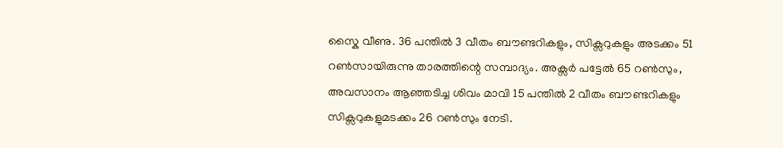സ്കൈ വീണു. 36 പന്തിൽ 3 വീതം ബൗണ്ടറികളും, സിക്സറുകളും അടക്കം 51 റൺസായിരുന്നു താരത്തിന്റെ സമ്പാദ്യം. അക്സർ പട്ടേൽ 65 റൺസും, അവസാനം ആഞ്ഞടിച്ച ശിവം മാവി 15 പന്തിൽ 2 വീതം ബൗണ്ടറികളും സിക്സറുകളുമടക്കം 26 റൺസും നേടി.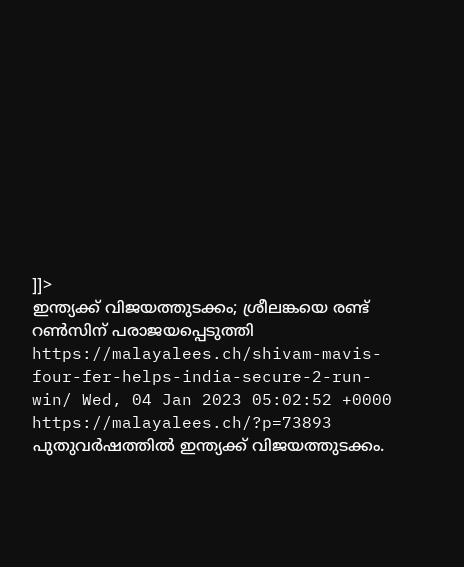]]>
ഇന്ത്യക്ക് വിജയത്തുടക്കം; ശ്രീലങ്കയെ രണ്ട് റൺസിന് പരാജയപ്പെടുത്തി https://malayalees.ch/shivam-mavis-four-fer-helps-india-secure-2-run-win/ Wed, 04 Jan 2023 05:02:52 +0000 https://malayalees.ch/?p=73893 പുതുവർഷത്തിൽ ഇന്ത്യക്ക് വിജയത്തുടക്കം.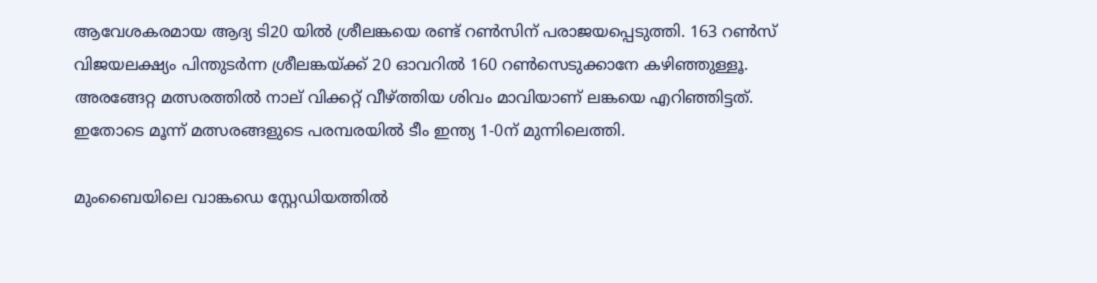ആവേശകരമായ ആദ്യ ടി20 യിൽ ശ്രീലങ്കയെ രണ്ട് റൺസിന് പരാജയപ്പെടുത്തി. 163 റൺസ് വിജയലക്ഷ്യം പിന്തുടർന്ന ശ്രീലങ്കയ്ക്ക് 20 ഓവറിൽ 160 റൺസെടുക്കാനേ കഴിഞ്ഞുള്ളൂ. അരങ്ങേറ്റ മത്സരത്തിൽ നാല് വിക്കറ്റ് വീഴ്ത്തിയ ശിവം മാവിയാണ് ലങ്കയെ എറിഞ്ഞിട്ടത്. ഇതോടെ മൂന്ന് മത്സരങ്ങളുടെ പരമ്പരയിൽ ടീം ഇന്ത്യ 1-0ന് മുന്നിലെത്തി.

മുംബൈയിലെ വാങ്കഡെ സ്റ്റേഡിയത്തിൽ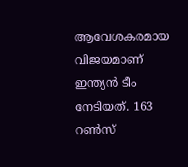ആവേശകരമായ വിജയമാണ് ഇന്ത്യൻ ടീം നേടിയത്. 163 റൺസ്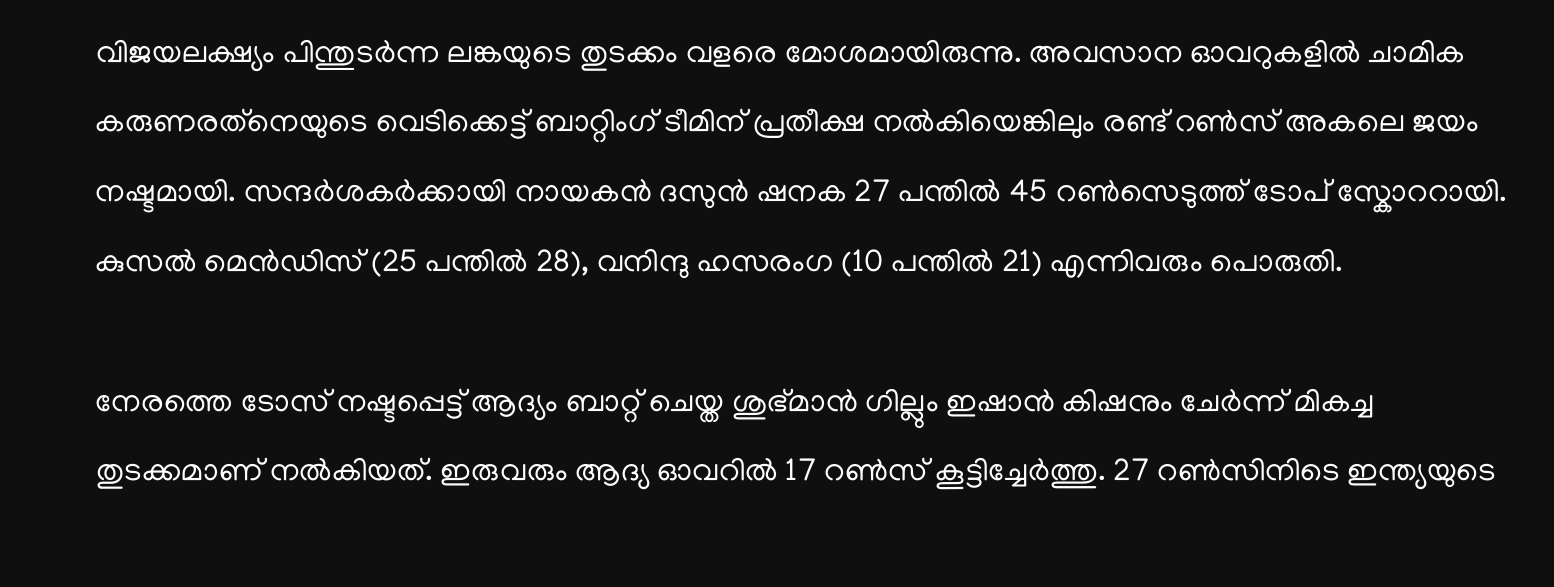വിജയലക്ഷ്യം പിന്തുടർന്ന ലങ്കയുടെ തുടക്കം വളരെ മോശമായിരുന്നു. അവസാന ഓവറുകളിൽ ചാമിക കരുണരത്‌നെയുടെ വെടിക്കെട്ട് ബാറ്റിംഗ് ടീമിന് പ്രതീക്ഷ നൽകിയെങ്കിലും രണ്ട് റൺസ് അകലെ ജയം നഷ്ടമായി. സന്ദർശകർക്കായി നായകൻ ദസുൻ ഷനക 27 പന്തിൽ 45 റൺസെടുത്ത് ടോപ് സ്കോററായി. കുസൽ മെൻഡിസ് (25 പന്തിൽ 28), വനിന്ദു ഹസരംഗ (10 പന്തിൽ 21) എന്നിവരും പൊരുതി.

നേരത്തെ ടോസ് നഷ്ടപ്പെട്ട് ആദ്യം ബാറ്റ് ചെയ്ത ശുഭ്മാൻ ഗില്ലും ഇഷാൻ കിഷനും ചേർന്ന് മികച്ച തുടക്കമാണ് നൽകിയത്. ഇരുവരും ആദ്യ ഓവറിൽ 17 റൺസ് കൂട്ടിച്ചേർത്തു. 27 റൺസിനിടെ ഇന്ത്യയുടെ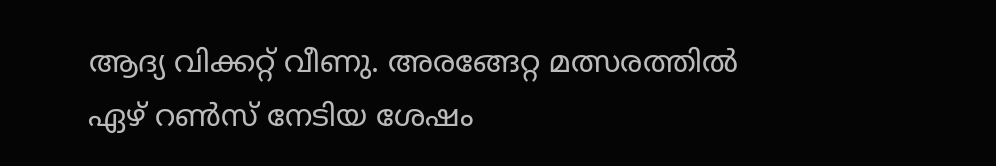ആദ്യ വിക്കറ്റ് വീണു. അരങ്ങേറ്റ മത്സരത്തിൽ ഏഴ് റൺസ് നേടിയ ശേഷം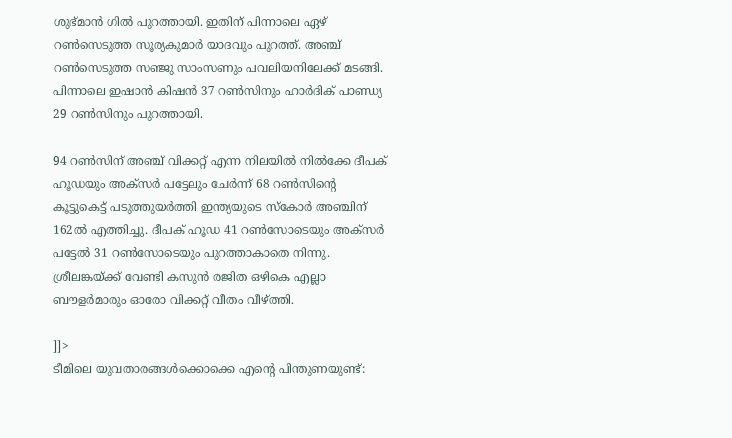ശുഭ്മാൻ ഗിൽ പുറത്തായി. ഇതിന് പിന്നാലെ ഏഴ് റൺസെടുത്ത സൂര്യകുമാർ യാദവും പുറത്ത്. അഞ്ച് റൺസെടുത്ത സഞ്ജു സാംസണും പവലിയനിലേക്ക് മടങ്ങി. പിന്നാലെ ഇഷാൻ കിഷൻ 37 റൺസിനും ഹാർദിക് പാണ്ഡ്യ 29 റൺസിനും പുറത്തായി.

94 റൺസിന് അഞ്ച് വിക്കറ്റ് എന്ന നിലയിൽ നിൽക്കേ ദീപക് ഹൂഡയും അക്സർ പട്ടേലും ചേർന്ന് 68 റൺസിന്റെ കൂട്ടുകെട്ട് പടുത്തുയർത്തി ഇന്ത്യയുടെ സ്കോർ അഞ്ചിന് 162ൽ എത്തിച്ചു. ദീപക് ഹൂഡ 41 റൺസോടെയും അക്സർ പട്ടേൽ 31 റൺസോടെയും പുറത്താകാതെ നിന്നു. ശ്രീലങ്കയ്ക്ക് വേണ്ടി കസുൻ രജിത ഒഴികെ എല്ലാ ബൗളർമാരും ഓരോ വിക്കറ്റ് വീതം വീഴ്ത്തി.

]]>
ടീമിലെ യുവതാരങ്ങൾക്കൊക്കെ എൻ്റെ പിന്തുണയുണ്ട്: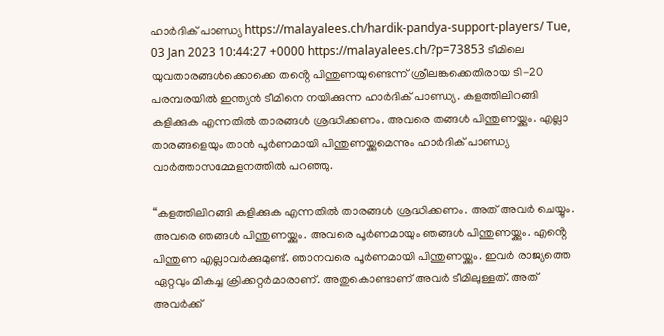ഹാർദിക് പാണ്ഡ്യ https://malayalees.ch/hardik-pandya-support-players/ Tue, 03 Jan 2023 10:44:27 +0000 https://malayalees.ch/?p=73853 ടീമിലെ യുവതാരങ്ങൾക്കൊക്കെ തൻ്റെ പിന്തുണയുണ്ടെന്ന് ശ്രീലങ്കക്കെതിരായ ടി-20 പരമ്പരയിൽ ഇന്ത്യൻ ടീമിനെ നയിക്കുന്ന ഹാർദിക് പാണ്ഡ്യ. കളത്തിലിറങ്ങി കളിക്കുക എന്നതിൽ താരങ്ങൾ ശ്രദ്ധിക്കണം. അവരെ തങ്ങൾ പിന്തുണയ്ക്കും. എല്ലാ താരങ്ങളെയും താൻ പൂർണമായി പിന്തുണയ്ക്കുമെന്നും ഹാർദിക് പാണ്ഡ്യ വാർത്താസമ്മേളനത്തിൽ പറഞ്ഞു.

“കളത്തിലിറങ്ങി കളിക്കുക എന്നതിൽ താരങ്ങൾ ശ്രദ്ധിക്കണം. അത് അവർ ചെയ്യും. അവരെ ഞങ്ങൾ പിന്തുണയ്ക്കും. അവരെ പൂർണമായും ഞങ്ങൾ പിന്തുണയ്ക്കും. എൻ്റെ പിന്തുണ എല്ലാവർക്കുമുണ്ട്. ഞാനവരെ പൂർണമായി പിന്തുണയ്ക്കും. ഇവർ രാജ്യത്തെ ഏറ്റവും മികച്ച ക്രിക്കറ്റർമാരാണ്. അതുകൊണ്ടാണ് അവർ ടീമിലുള്ളത്. അത് അവർക്ക്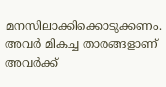മനസിലാക്കിക്കൊടുക്കണം. അവർ മികച്ച താരങ്ങളാണ് അവർക്ക്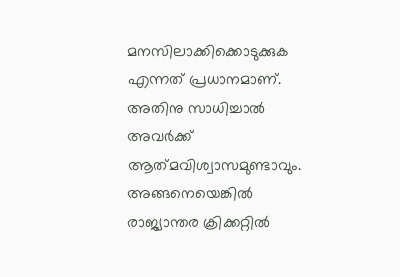മനസിലാക്കിക്കൊടുക്കുക എന്നത് പ്രധാനമാണ്. അതിനു സാധിച്ചാൽ അവർക്ക് ആത്‌മവിശ്വാസമുണ്ടാവും. അങ്ങനെയെങ്കിൽ രാജ്യാന്തര ക്രിക്കറ്റിൽ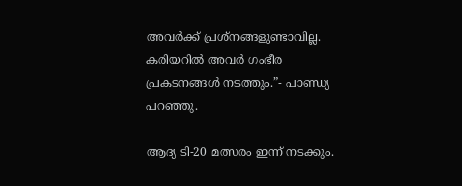അവർക്ക് പ്രശ്നങ്ങളുണ്ടാവില്ല. കരിയറിൽ അവർ ഗംഭീര പ്രകടനങ്ങൾ നടത്തും.”- പാണ്ഡ്യ പറഞ്ഞു.

ആദ്യ ടി-20 മത്സരം ഇന്ന് നടക്കും.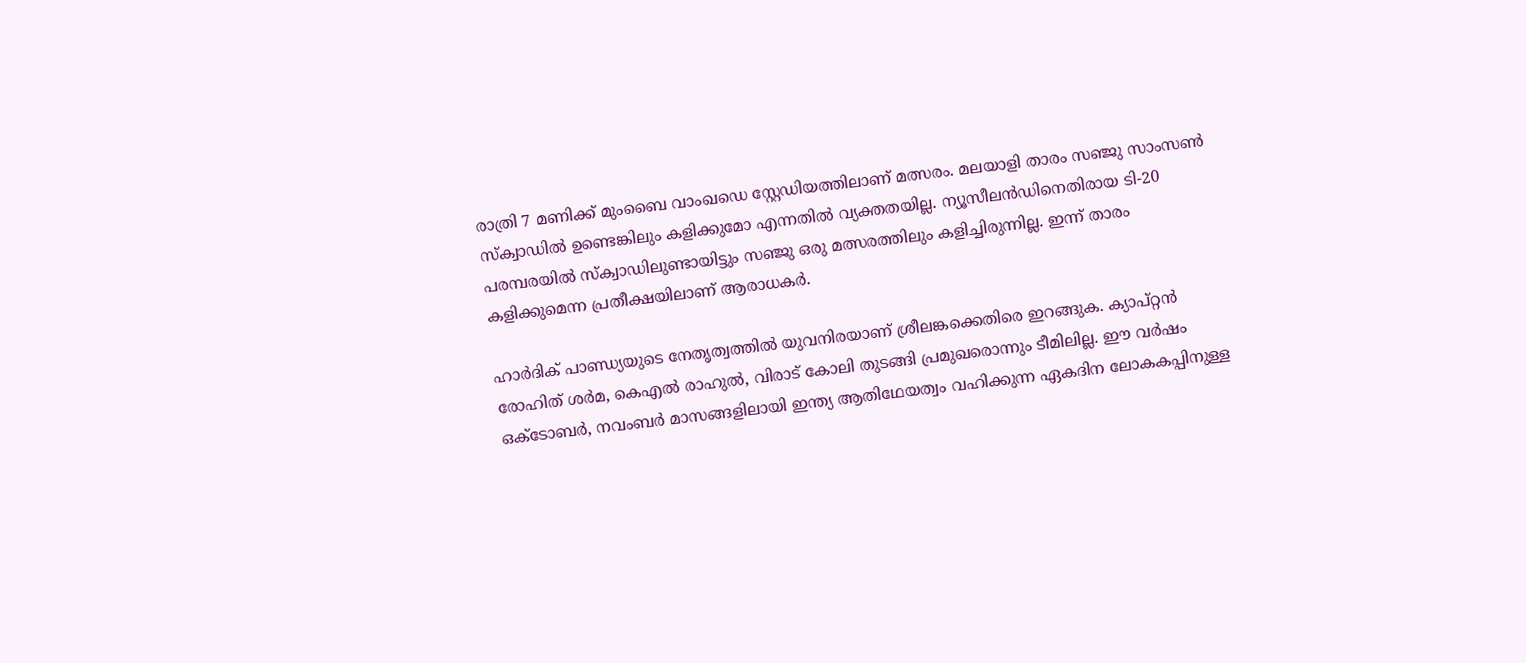രാത്രി 7 മണിക്ക് മുംബൈ വാംഖഡെ സ്റ്റേഡിയത്തിലാണ് മത്സരം. മലയാളി താരം സഞ്ജു സാംസൺ സ്ക്വാഡിൽ ഉണ്ടെങ്കിലും കളിക്കുമോ എന്നതിൽ വ്യക്തതയില്ല. ന്യൂസീലൻഡിനെതിരായ ടി-20 പരമ്പരയിൽ സ്ക്വാഡിലുണ്ടായിട്ടും സഞ്ജു ഒരു മത്സരത്തിലും കളിച്ചിരുന്നില്ല. ഇന്ന് താരം കളിക്കുമെന്ന പ്രതീക്ഷയിലാണ് ആരാധകർ.

ഹാർദിക് പാണ്ഡ്യയുടെ നേതൃത്വത്തിൽ യുവനിരയാണ് ശ്രീലങ്കക്കെതിരെ ഇറങ്ങുക. ക്യാപ്റ്റൻ രോഹിത് ശർമ, കെഎൽ രാഹുൽ, വിരാട് കോലി തുടങ്ങി പ്രമുഖരൊന്നും ടീമിലില്ല. ഈ വർഷം ഒക്ടോബർ, നവംബർ മാസങ്ങളിലായി ഇന്ത്യ ആതിഥേയത്വം വഹിക്കുന്ന ഏകദിന ലോകകപ്പിനുള്ള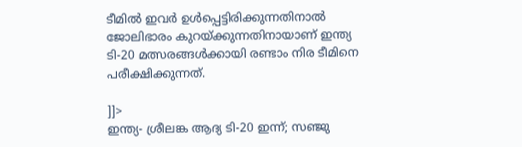ടീമിൽ ഇവർ ഉൾപ്പെട്ടിരിക്കുന്നതിനാൽ ജോലിഭാരം കുറയ്ക്കുന്നതിനായാണ് ഇന്ത്യ ടി-20 മത്സരങ്ങൾക്കായി രണ്ടാം നിര ടീമിനെ പരീക്ഷിക്കുന്നത്.

]]>
ഇന്ത്യ- ശ്രീലങ്ക ആദ്യ ടി-20 ഇന്ന്; സഞ്ജു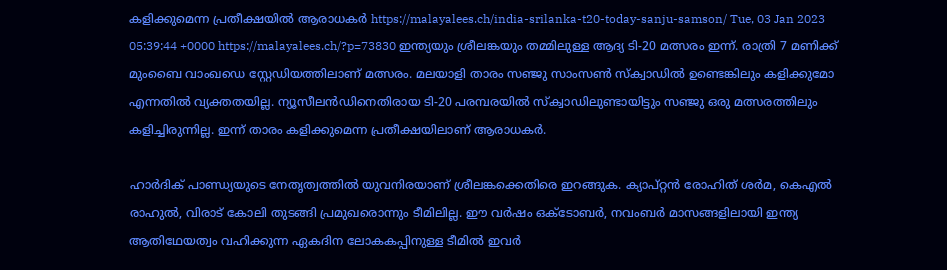കളിക്കുമെന്ന പ്രതീക്ഷയിൽ ആരാധകർ https://malayalees.ch/india-srilanka-t20-today-sanju-samson/ Tue, 03 Jan 2023 05:39:44 +0000 https://malayalees.ch/?p=73830 ഇന്ത്യയും ശ്രീലങ്കയും തമ്മിലുള്ള ആദ്യ ടി-20 മത്സരം ഇന്ന്. രാത്രി 7 മണിക്ക് മുംബൈ വാംഖഡെ സ്റ്റേഡിയത്തിലാണ് മത്സരം. മലയാളി താരം സഞ്ജു സാംസൺ സ്ക്വാഡിൽ ഉണ്ടെങ്കിലും കളിക്കുമോ എന്നതിൽ വ്യക്തതയില്ല. ന്യൂസീലൻഡിനെതിരായ ടി-20 പരമ്പരയിൽ സ്ക്വാഡിലുണ്ടായിട്ടും സഞ്ജു ഒരു മത്സരത്തിലും കളിച്ചിരുന്നില്ല. ഇന്ന് താരം കളിക്കുമെന്ന പ്രതീക്ഷയിലാണ് ആരാധകർ.

ഹാർദിക് പാണ്ഡ്യയുടെ നേതൃത്വത്തിൽ യുവനിരയാണ് ശ്രീലങ്കക്കെതിരെ ഇറങ്ങുക. ക്യാപ്റ്റൻ രോഹിത് ശർമ, കെഎൽ രാഹുൽ, വിരാട് കോലി തുടങ്ങി പ്രമുഖരൊന്നും ടീമിലില്ല. ഈ വർഷം ഒക്ടോബർ, നവംബർ മാസങ്ങളിലായി ഇന്ത്യ ആതിഥേയത്വം വഹിക്കുന്ന ഏകദിന ലോകകപ്പിനുള്ള ടീമിൽ ഇവർ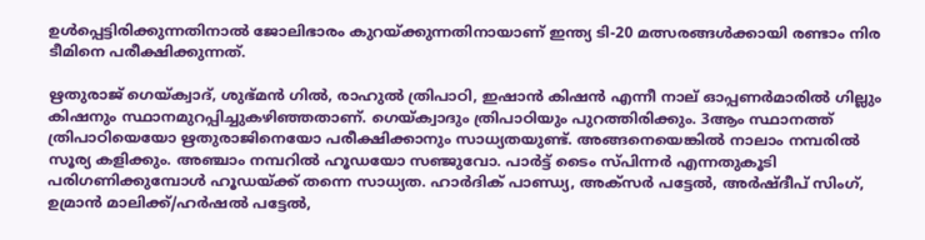ഉൾപ്പെട്ടിരിക്കുന്നതിനാൽ ജോലിഭാരം കുറയ്ക്കുന്നതിനായാണ് ഇന്ത്യ ടി-20 മത്സരങ്ങൾക്കായി രണ്ടാം നിര ടീമിനെ പരീക്ഷിക്കുന്നത്.

ഋതുരാജ് ഗെയ്ക്വാദ്, ശുഭ്മൻ ഗിൽ, രാഹുൽ ത്രിപാഠി, ഇഷാൻ കിഷൻ എന്നീ നാല് ഓപ്പണർമാരിൽ ഗില്ലും കിഷനും സ്ഥാനമുറപ്പിച്ചുകഴിഞ്ഞതാണ്. ഗെയ്ക്വാദും ത്രിപാഠിയും പുറത്തിരിക്കും. 3ആം സ്ഥാനത്ത് ത്രിപാഠിയെയോ ഋതുരാജിനെയോ പരീക്ഷിക്കാനും സാധ്യതയുണ്ട്. അങ്ങനെയെങ്കിൽ നാലാം നമ്പരിൽ സൂര്യ കളിക്കും. അഞ്ചാം നമ്പറിൽ ഹൂഡയോ സഞ്ജുവോ. പാർട്ട് ടൈം സ്പിന്നർ എന്നതുകൂടി പരിഗണിക്കുമ്പോൾ ഹൂഡയ്ക്ക് തന്നെ സാധ്യത. ഹാർദിക് പാണ്ഡ്യ, അക്സർ പട്ടേൽ, അർഷ്ദീപ് സിംഗ്, ഉമ്രാൻ മാലിക്ക്/ഹർഷൽ പട്ടേൽ,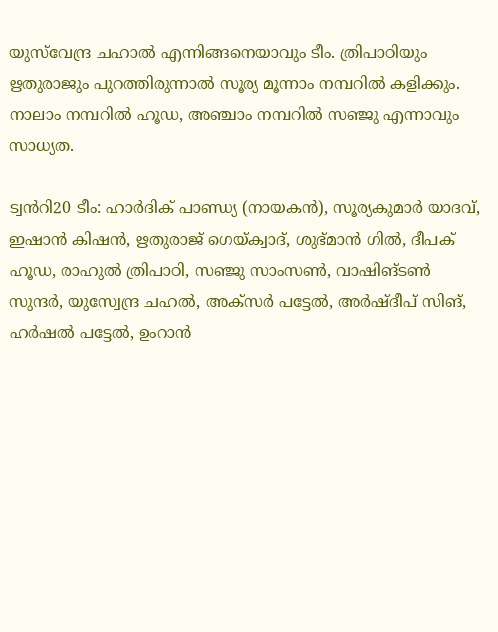യുസ്‌വേന്ദ്ര ചഹാൽ എന്നിങ്ങനെയാവും ടീം. ത്രിപാഠിയും ഋതുരാജും പുറത്തിരുന്നാൽ സൂര്യ മൂന്നാം നമ്പറിൽ കളിക്കും. നാലാം നമ്പറിൽ ഹൂഡ, അഞ്ചാം നമ്പറിൽ സഞ്ജു എന്നാവും സാധ്യത.

ട്വൻറി20 ടീം: ഹാർദിക് പാണ്ഡ്യ (നായകൻ), സൂര്യകുമാർ യാദവ്, ഇഷാൻ കിഷൻ, ഋതുരാജ് ഗെയ്ക്വാദ്, ശുഭ്മാൻ ഗിൽ, ദീപക് ഹൂഡ, രാഹുൽ ത്രിപാഠി, സഞ്ജു സാംസൺ, വാഷിങ്ടൺ സുന്ദർ, യുസ്വേന്ദ്ര ചഹൽ, അക്സർ പട്ടേൽ, അർഷ്ദീപ് സിങ്, ഹർഷൽ പട്ടേൽ, ഉംറാൻ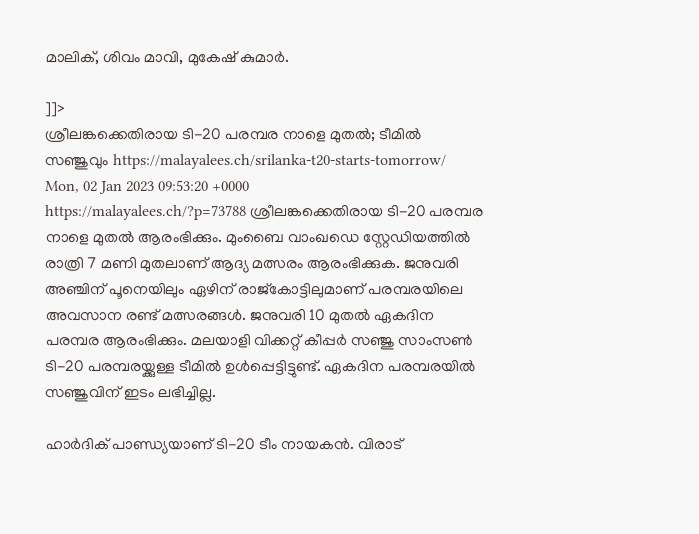മാലിക്, ശിവം മാവി, മുകേഷ് കുമാർ.

]]>
ശ്രീലങ്കക്കെതിരായ ടി-20 പരമ്പര നാളെ മുതൽ; ടീമിൽ സഞ്ജുവും https://malayalees.ch/srilanka-t20-starts-tomorrow/ Mon, 02 Jan 2023 09:53:20 +0000 https://malayalees.ch/?p=73788 ശ്രീലങ്കക്കെതിരായ ടി-20 പരമ്പര നാളെ മുതൽ ആരംഭിക്കും. മുംബൈ വാംഖഡെ സ്റ്റേഡിയത്തിൽ രാത്രി 7 മണി മുതലാണ് ആദ്യ മത്സരം ആരംഭിക്കുക. ജനുവരി അഞ്ചിന് പൂനെയിലും ഏഴിന് രാജ്കോട്ടിലുമാണ് പരമ്പരയിലെ അവസാന രണ്ട് മത്സരങ്ങൾ. ജനുവരി 10 മുതൽ ഏകദിന പരമ്പര ആരംഭിക്കും. മലയാളി വിക്കറ്റ് കീപ്പർ സഞ്ജു സാംസൺ ടി-20 പരമ്പരയ്ക്കുള്ള ടീമിൽ ഉൾപ്പെട്ടിട്ടുണ്ട്. ഏകദിന പരമ്പരയിൽ സഞ്ജുവിന് ഇടം ലഭിച്ചില്ല.

ഹാർദിക് പാണ്ഡ്യയാണ് ടി-20 ടീം നായകൻ. വിരാട്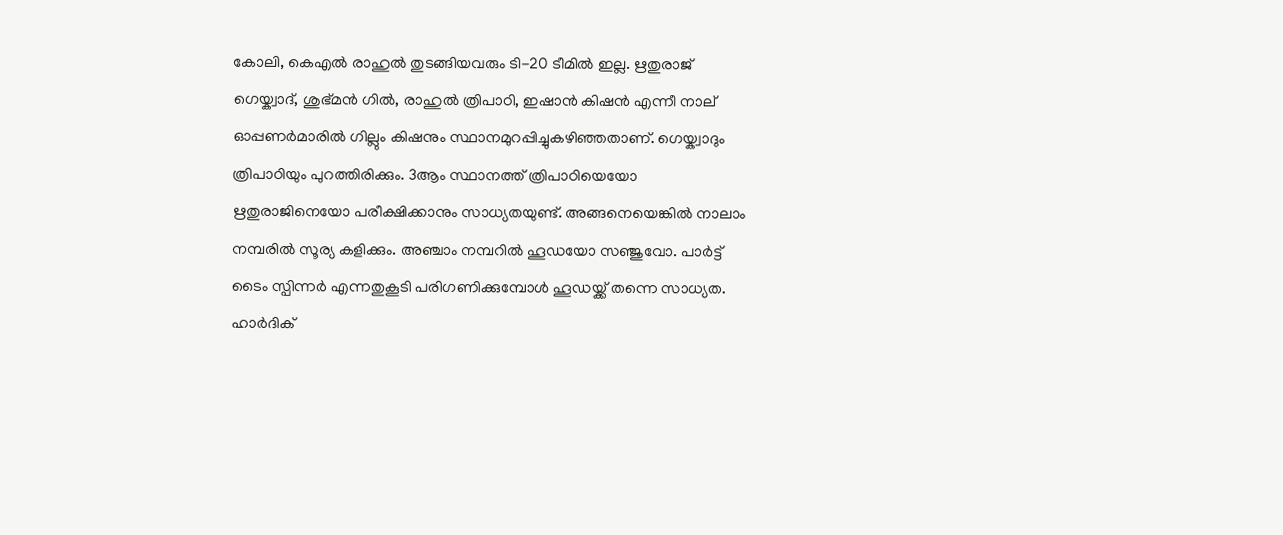കോലി, കെഎൽ രാഹുൽ തുടങ്ങിയവരും ടി-20 ടീമിൽ ഇല്ല. ഋതുരാജ് ഗെയ്ക്വാദ്, ശുഭ്മൻ ഗിൽ, രാഹുൽ ത്രിപാഠി, ഇഷാൻ കിഷൻ എന്നീ നാല് ഓപ്പണർമാരിൽ ഗില്ലും കിഷനും സ്ഥാനമുറപ്പിച്ചുകഴിഞ്ഞതാണ്. ഗെയ്ക്വാദും ത്രിപാഠിയും പുറത്തിരിക്കും. 3ആം സ്ഥാനത്ത് ത്രിപാഠിയെയോ ഋതുരാജിനെയോ പരീക്ഷിക്കാനും സാധ്യതയുണ്ട്. അങ്ങനെയെങ്കിൽ നാലാം നമ്പരിൽ സൂര്യ കളിക്കും. അഞ്ചാം നമ്പറിൽ ഹൂഡയോ സഞ്ജുവോ. പാർട്ട് ടൈം സ്പിന്നർ എന്നതുകൂടി പരിഗണിക്കുമ്പോൾ ഹൂഡയ്ക്ക് തന്നെ സാധ്യത. ഹാർദിക്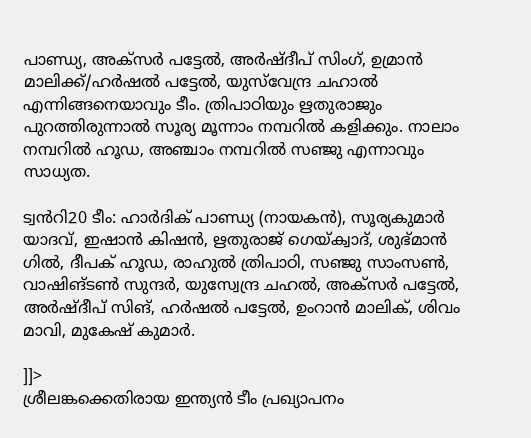പാണ്ഡ്യ, അക്സർ പട്ടേൽ, അർഷ്ദീപ് സിംഗ്, ഉമ്രാൻ മാലിക്ക്/ഹർഷൽ പട്ടേൽ, യുസ്‌വേന്ദ്ര ചഹാൽ എന്നിങ്ങനെയാവും ടീം. ത്രിപാഠിയും ഋതുരാജും പുറത്തിരുന്നാൽ സൂര്യ മൂന്നാം നമ്പറിൽ കളിക്കും. നാലാം നമ്പറിൽ ഹൂഡ, അഞ്ചാം നമ്പറിൽ സഞ്ജു എന്നാവും സാധ്യത.

ട്വൻറി20 ടീം: ഹാർദിക് പാണ്ഡ്യ (നായകൻ), സൂര്യകുമാർ യാദവ്, ഇഷാൻ കിഷൻ, ഋതുരാജ് ഗെയ്ക്വാദ്, ശുഭ്മാൻ ഗിൽ, ദീപക് ഹൂഡ, രാഹുൽ ത്രിപാഠി, സഞ്ജു സാംസൺ, വാഷിങ്ടൺ സുന്ദർ, യുസ്വേന്ദ്ര ചഹൽ, അക്സർ പട്ടേൽ, അർഷ്ദീപ് സിങ്, ഹർഷൽ പട്ടേൽ, ഉംറാൻ മാലിക്, ശിവം മാവി, മുകേഷ് കുമാർ.

]]>
ശ്രീലങ്കക്കെതിരായ ഇന്ത്യൻ ടീം പ്രഖ്യാപനം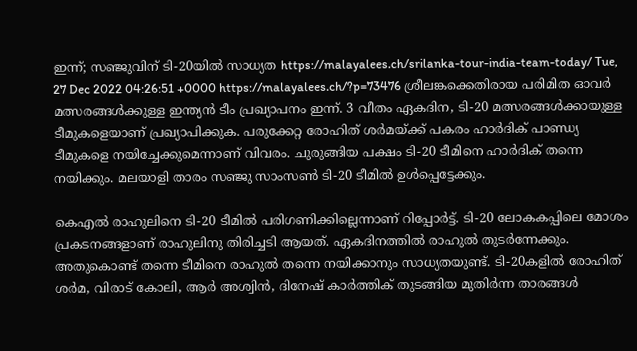ഇന്ന്; സഞ്ജുവിന് ടി-20യിൽ സാധ്യത https://malayalees.ch/srilanka-tour-india-team-today/ Tue, 27 Dec 2022 04:26:51 +0000 https://malayalees.ch/?p=73476 ശ്രീലങ്കക്കെതിരായ പരിമിത ഓവർ മത്സരങ്ങൾക്കുള്ള ഇന്ത്യൻ ടീം പ്രഖ്യാപനം ഇന്ന്. 3 വീതം ഏകദിന, ടി-20 മത്സരങ്ങൾക്കായുള്ള ടീമുകളെയാണ് പ്രഖ്യാപിക്കുക. പരുക്കേറ്റ രോഹിത് ശർമയ്ക്ക് പകരം ഹാർദിക് പാണ്ഡ്യ ടീമുകളെ നയിച്ചേക്കുമെന്നാണ് വിവരം. ചുരുങ്ങിയ പക്ഷം ടി-20 ടീമിനെ ഹാർദിക് തന്നെ നയിക്കും. മലയാളി താരം സഞ്ജു സാംസൺ ടി-20 ടീമിൽ ഉൾപ്പെട്ടേക്കും.

കെഎൽ രാഹുലിനെ ടി-20 ടീമിൽ പരിഗണിക്കില്ലെന്നാണ് റിപ്പോർട്ട്. ടി-20 ലോകകപ്പിലെ മോശം പ്രകടനങ്ങളാണ് രാഹുലിനു തിരിച്ചടി ആയത്. ഏകദിനത്തിൽ രാഹുൽ തുടർന്നേക്കും. അതുകൊണ്ട് തന്നെ ടീമിനെ രാഹുൽ തന്നെ നയിക്കാനും സാധ്യതയുണ്ട്. ടി-20കളിൽ രോഹിത് ശർമ, വിരാട് കോലി, ആർ അശ്വിൻ, ദിനേഷ് കാർത്തിക് തുടങ്ങിയ മുതിർന്ന താരങ്ങൾ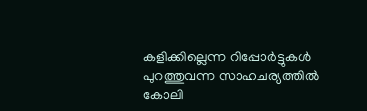കളിക്കില്ലെന്ന റിപ്പോർട്ടുകൾ പുറത്തുവന്ന സാഹചര്യത്തിൽ കോലി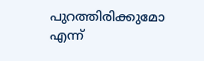പുറത്തിരിക്കുമോ എന്ന്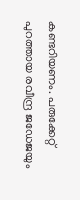കണ്ടറിയണം. പരുക്കേറ്റ് പുറത്തായ രവീന്ദ്ര ജഡേജയും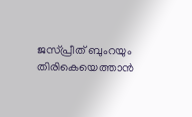ജസ്പ്രീത് ബുംറയും തിരികെയെത്താൻ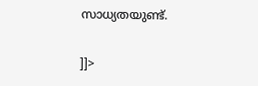സാധ്യതയുണ്ട്.

]]>